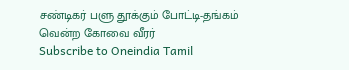சண்டிகர் பளு தூக்கும் போட்டி-தங்கம் வென்ற கோவை வீரர்
Subscribe to Oneindia Tamil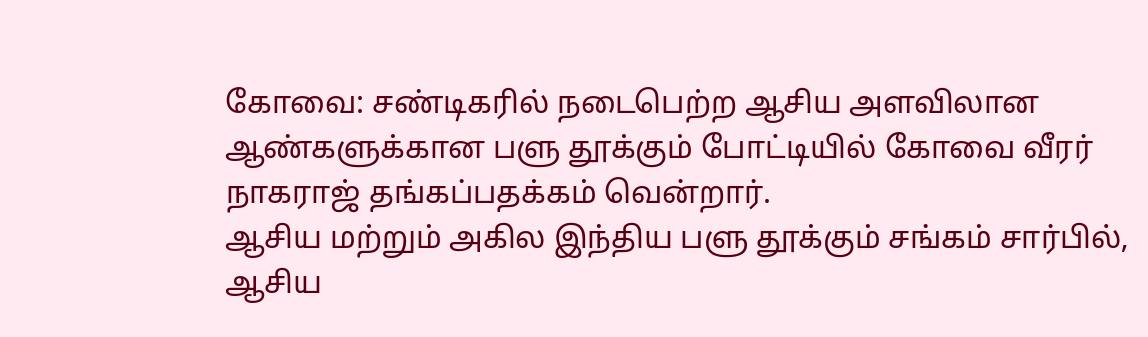கோவை: சண்டிகரில் நடைபெற்ற ஆசிய அளவிலான ஆண்களுக்கான பளு தூக்கும் போட்டியில் கோவை வீரர் நாகராஜ் தங்கப்பதக்கம் வென்றார்.
ஆசிய மற்றும் அகில இந்திய பளு தூக்கும் சங்கம் சார்பில், ஆசிய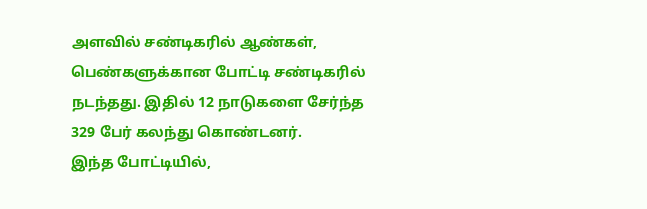அளவில் சண்டிகரில் ஆண்கள், பெண்களுக்கான போட்டி சண்டிகரில் நடந்தது. இதில் 12 நாடுகளை சேர்ந்த 329 பேர் கலந்து கொண்டனர்.
இந்த போட்டியில்,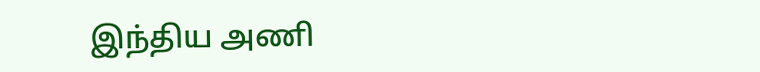இந்திய அணி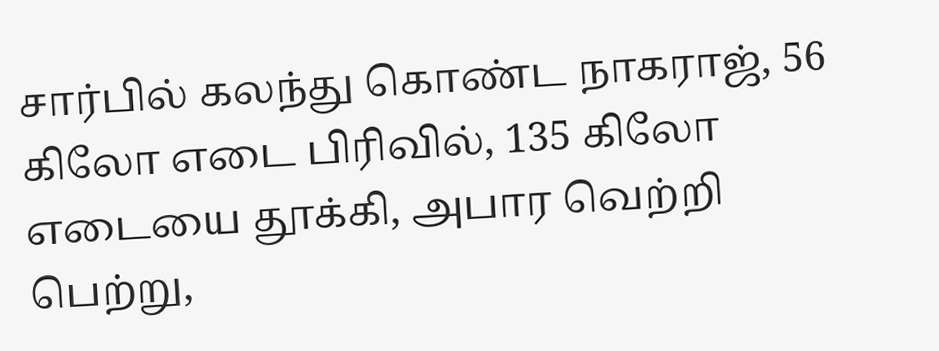சார்பில் கலந்து கொண்ட நாகராஜ், 56 கிலோ எடை பிரிவில், 135 கிலோ எடையை தூக்கி, அபார வெற்றி பெற்று,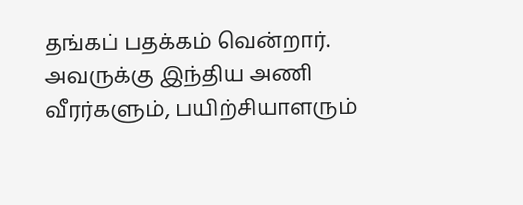தங்கப் பதக்கம் வென்றார்.
அவருக்கு இந்திய அணி வீரர்களும், பயிற்சியாளரும்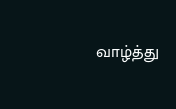வாழ்த்து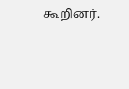கூறினர்.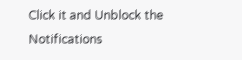Click it and Unblock the Notifications